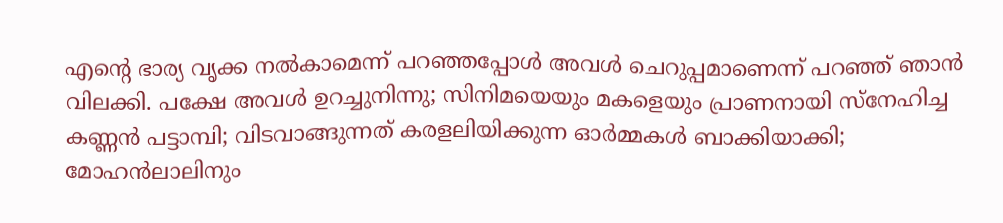എന്റെ ഭാര്യ വൃക്ക നല്‍കാമെന്ന് പറഞ്ഞപ്പോള്‍ അവള്‍ ചെറുപ്പമാണെന്ന് പറഞ്ഞ് ഞാന്‍ വിലക്കി. പക്ഷേ അവള്‍ ഉറച്ചുനിന്നു; സിനിമയെയും മകളെയും പ്രാണനായി സ്‌നേഹിച്ച കണ്ണന്‍ പട്ടാമ്പി; വിടവാങ്ങുന്നത് കരളലിയിക്കുന്ന ഓര്‍മ്മകള്‍ ബാക്കിയാക്കി; മോഹന്‍ലാലിനും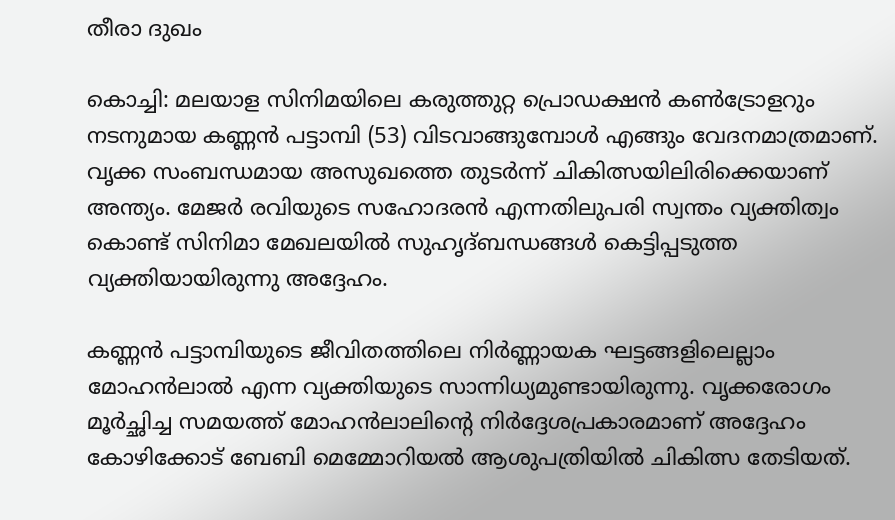തീരാ ദുഖം

കൊച്ചി: മലയാള സിനിമയിലെ കരുത്തുറ്റ പ്രൊഡക്ഷന്‍ കണ്‍ട്രോളറും നടനുമായ കണ്ണന്‍ പട്ടാമ്പി (53) വിടവാങ്ങുമ്പോള്‍ എങ്ങും വേദനമാത്രമാണ്. വൃക്ക സംബന്ധമായ അസുഖത്തെ തുടര്‍ന്ന് ചികിത്സയിലിരിക്കെയാണ് അന്ത്യം. മേജര്‍ രവിയുടെ സഹോദരന്‍ എന്നതിലുപരി സ്വന്തം വ്യക്തിത്വം കൊണ്ട് സിനിമാ മേഖലയില്‍ സുഹൃദ്ബന്ധങ്ങള്‍ കെട്ടിപ്പടുത്ത വ്യക്തിയായിരുന്നു അദ്ദേഹം.

കണ്ണന്‍ പട്ടാമ്പിയുടെ ജീവിതത്തിലെ നിര്‍ണ്ണായക ഘട്ടങ്ങളിലെല്ലാം മോഹന്‍ലാല്‍ എന്ന വ്യക്തിയുടെ സാന്നിധ്യമുണ്ടായിരുന്നു. വൃക്കരോഗം മൂര്‍ച്ഛിച്ച സമയത്ത് മോഹന്‍ലാലിന്റെ നിര്‍ദ്ദേശപ്രകാരമാണ് അദ്ദേഹം കോഴിക്കോട് ബേബി മെമ്മോറിയല്‍ ആശുപത്രിയില്‍ ചികിത്സ തേടിയത്.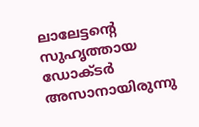ലാലേട്ടന്റെ സുഹൃത്തായ ഡോക്ടര്‍ അസാനായിരുന്നു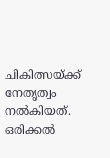ചികിത്സയ്ക്ക് നേതൃത്വം നല്‍കിയത്. ഒരിക്കല്‍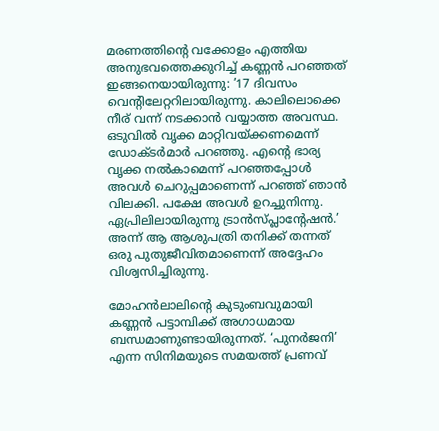മരണത്തിന്റെ വക്കോളം എത്തിയ അനുഭവത്തെക്കുറിച്ച് കണ്ണന്‍ പറഞ്ഞത് ഇങ്ങനെയായിരുന്നു: ’17 ദിവസം വെന്റിലേറ്ററിലായിരുന്നു. കാലിലൊക്കെ നീര് വന്ന് നടക്കാന്‍ വയ്യാത്ത അവസ്ഥ. ഒടുവില്‍ വൃക്ക മാറ്റിവയ്ക്കണമെന്ന് ഡോക്ടര്‍മാര്‍ പറഞ്ഞു. എന്റെ ഭാര്യ വൃക്ക നല്‍കാമെന്ന് പറഞ്ഞപ്പോള്‍ അവള്‍ ചെറുപ്പമാണെന്ന് പറഞ്ഞ് ഞാന്‍ വിലക്കി. പക്ഷേ അവള്‍ ഉറച്ചുനിന്നു. ഏപ്രിലിലായിരുന്നു ട്രാന്‍സ്പ്ലാന്റേഷന്‍.’ അന്ന് ആ ആശുപത്രി തനിക്ക് തന്നത് ഒരു പുതുജീവിതമാണെന്ന് അദ്ദേഹം വിശ്വസിച്ചിരുന്നു.

മോഹന്‍ലാലിന്റെ കുടുംബവുമായി കണ്ണന്‍ പട്ടാമ്പിക്ക് അഗാധമായ ബന്ധമാണുണ്ടായിരുന്നത്. ‘പുനര്‍ജനി’ എന്ന സിനിമയുടെ സമയത്ത് പ്രണവ്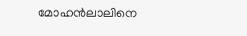മോഹന്‍ലാലിനെ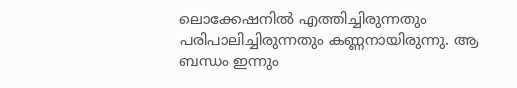ലൊക്കേഷനില്‍ എത്തിച്ചിരുന്നതും പരിപാലിച്ചിരുന്നതും കണ്ണനായിരുന്നു. ആ ബന്ധം ഇന്നും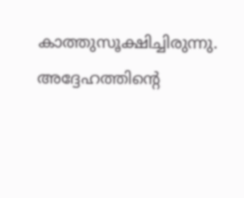കാത്തുസൂക്ഷിച്ചിരുന്നു. അദ്ദേഹത്തിന്റെ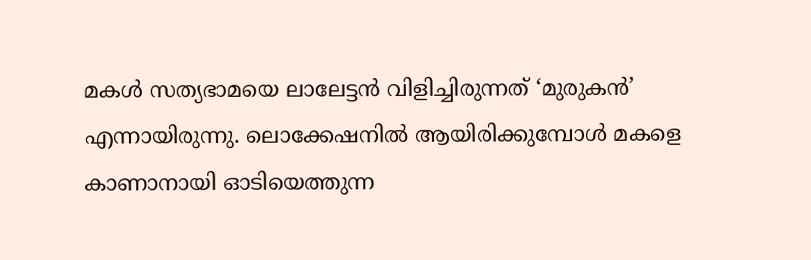മകള്‍ സത്യഭാമയെ ലാലേട്ടന്‍ വിളിച്ചിരുന്നത് ‘മുരുകന്‍’ എന്നായിരുന്നു. ലൊക്കേഷനില്‍ ആയിരിക്കുമ്പോള്‍ മകളെ കാണാനായി ഓടിയെത്തുന്ന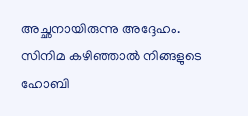അച്ഛനായിരുന്നു അദ്ദേഹം. സിനിമ കഴിഞ്ഞാല്‍ നിങ്ങളുടെ ഹോബി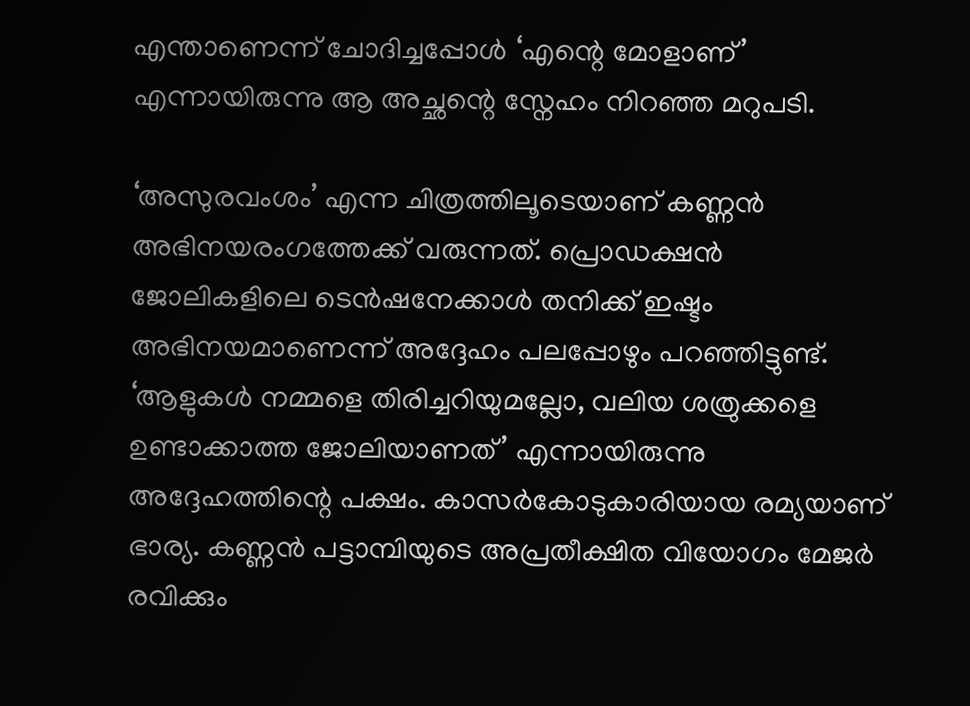എന്താണെന്ന് ചോദിച്ചപ്പോള്‍ ‘എന്റെ മോളാണ്’ എന്നായിരുന്നു ആ അച്ഛന്റെ സ്നേഹം നിറഞ്ഞ മറുപടി.

‘അസുരവംശം’ എന്ന ചിത്രത്തിലൂടെയാണ് കണ്ണന്‍ അഭിനയരംഗത്തേക്ക് വരുന്നത്. പ്രൊഡക്ഷന്‍ ജോലികളിലെ ടെന്‍ഷനേക്കാള്‍ തനിക്ക് ഇഷ്ടം അഭിനയമാണെന്ന് അദ്ദേഹം പലപ്പോഴും പറഞ്ഞിട്ടുണ്ട്. ‘ആളുകള്‍ നമ്മളെ തിരിച്ചറിയുമല്ലോ, വലിയ ശത്രുക്കളെ ഉണ്ടാക്കാത്ത ജോലിയാണത്’ എന്നായിരുന്നു അദ്ദേഹത്തിന്റെ പക്ഷം. കാസര്‍കോടുകാരിയായ രമ്യയാണ് ഭാര്യ. കണ്ണന്‍ പട്ടാമ്പിയുടെ അപ്രതീക്ഷിത വിയോഗം മേജര്‍ രവിക്കും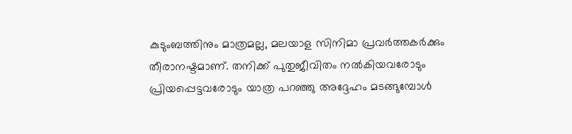കുടുംബത്തിനും മാത്രമല്ല, മലയാള സിനിമാ പ്രവര്‍ത്തകര്‍ക്കും തീരാനഷ്ടമാണ്. തനിക്ക് പുതുജീവിതം നല്‍കിയവരോടും പ്രിയപ്പെട്ടവരോടും യാത്ര പറഞ്ഞു അദ്ദേഹം മടങ്ങുമ്പോള്‍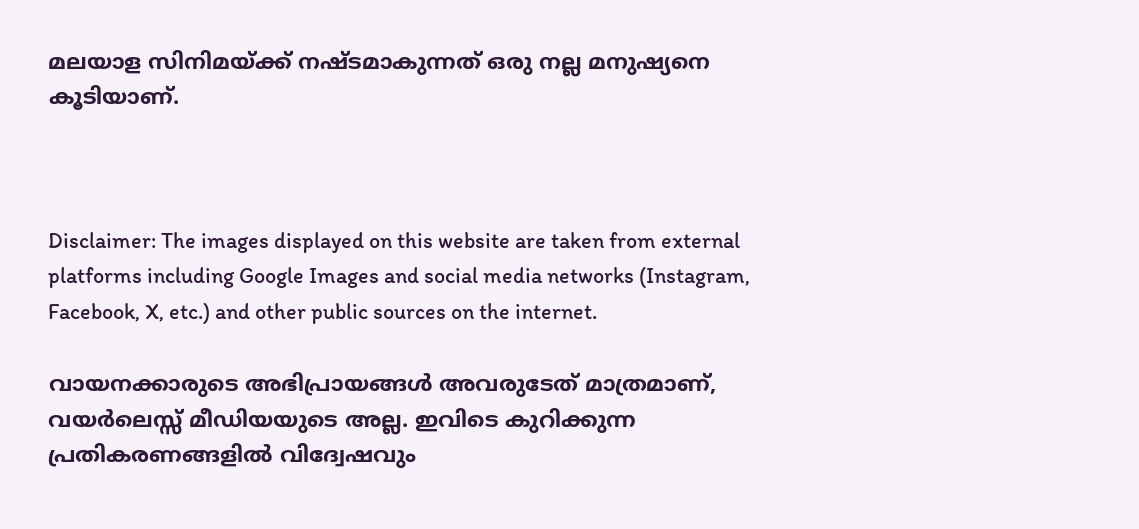മലയാള സിനിമയ്ക്ക് നഷ്ടമാകുന്നത് ഒരു നല്ല മനുഷ്യനെ കൂടിയാണ്.



Disclaimer: The images displayed on this website are taken from external platforms including Google Images and social media networks (Instagram, Facebook, X, etc.) and other public sources on the internet.

വായനക്കാരുടെ അഭിപ്രായങ്ങള്‍ അവരുടേത് മാത്രമാണ്, വയർലെസ്സ് മീഡിയയുടെ അല്ല. ഇവിടെ കുറിക്കുന്ന പ്രതികരണങ്ങളിൽ വിദ്വേഷവും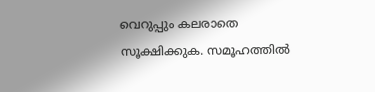വെറുപ്പും കലരാതെ സൂക്ഷിക്കുക. സമൂഹത്തിൽ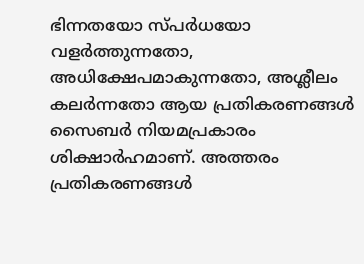ഭിന്നതയോ സ്‌പർധയോ വളർത്തുന്നതോ, അധിക്ഷേപമാകുന്നതോ, അശ്ലീലം കലർന്നതോ ആയ പ്രതികരണങ്ങൾ സൈബർ നിയമപ്രകാരം ശിക്ഷാർഹമാണ്. അത്തരം പ്രതികരണങ്ങൾ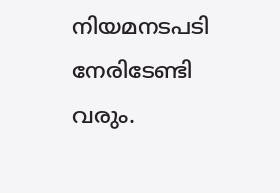നിയമനടപടി നേരിടേണ്ടി വരും.